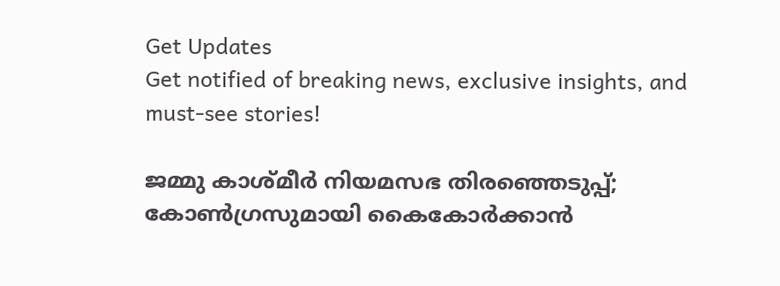Get Updates
Get notified of breaking news, exclusive insights, and must-see stories!

ജമ്മു കാശ്മീർ നിയമസഭ തിരഞ്ഞെടുപ്പ്; കോൺഗ്രസുമായി കൈകോർക്കാൻ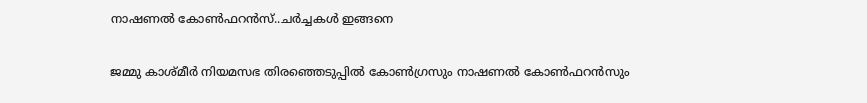നാഷണൽ കോൺഫറൻസ്..ചർച്ചകൾ ഇങ്ങനെ

ജമ്മു കാശ്മീർ നിയമസഭ തിരഞ്ഞെടുപ്പിൽ കോൺഗ്രസും നാഷണൽ കോൺഫറൻസും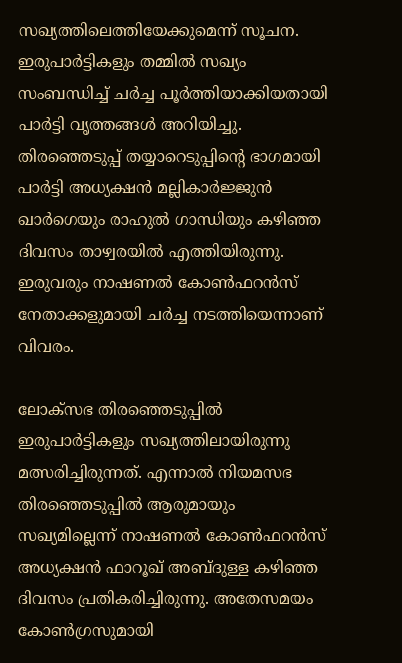സഖ്യത്തിലെത്തിയേക്കുമെന്ന് സൂചന. ഇരുപാർട്ടികളും തമ്മിൽ സഖ്യം സംബന്ധിച്ച് ചർച്ച പൂർത്തിയാക്കിയതായി പാർട്ടി വൃത്തങ്ങൾ അറിയിച്ചു. തിരഞ്ഞെടുപ്പ് തയ്യാറെടുപ്പിന്റെ ഭാഗമായി പാർട്ടി അധ്യക്ഷൻ മല്ലികാർജ്ജുൻ ഖാർഗെയും രാഹുൽ ഗാന്ധിയും കഴിഞ്ഞ ദിവസം താഴ്വരയിൽ എത്തിയിരുന്നു. ഇരുവരും നാഷണൽ കോൺഫറൻസ് നേതാക്കളുമായി ചർച്ച നടത്തിയെന്നാണ് വിവരം.

ലോക്സഭ തിരഞ്ഞെടുപ്പിൽ ഇരുപാർട്ടികളും സഖ്യത്തിലായിരുന്നു മത്സരിച്ചിരുന്നത്. എന്നാൽ നിയമസഭ തിരഞ്ഞെടുപ്പിൽ ആരുമായും സഖ്യമില്ലെന്ന് നാഷണൽ കോൺഫറൻസ് അധ്യക്ഷൻ ഫാറൂഖ് അബ്ദുള്ള കഴിഞ്ഞ ദിവസം പ്രതികരിച്ചിരുന്നു. അതേസമയം കോൺഗ്രസുമായി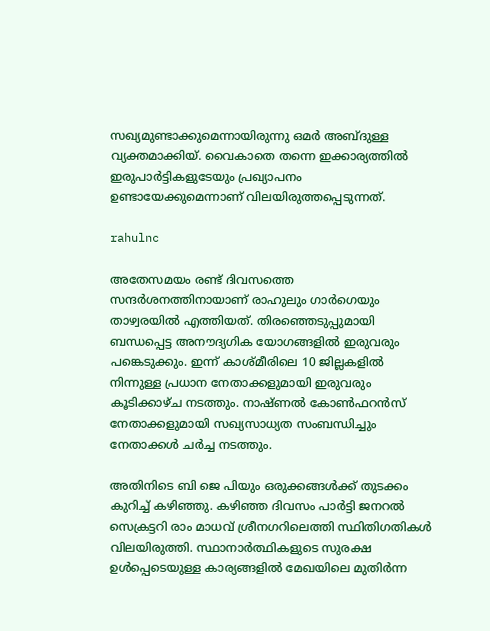സഖ്യമുണ്ടാക്കുമെന്നായിരുന്നു ഒമർ അബ്ദുള്ള വ്യക്തമാക്കിയ്. വൈകാതെ തന്നെ ഇക്കാര്യത്തിൽ ഇരുപാർട്ടികളുടേയും പ്രഖ്യാപനം ഉണ്ടായേക്കുമെന്നാണ് വിലയിരുത്തപ്പെടുന്നത്.

rahulnc

അതേസമയം രണ്ട് ദിവസത്തെ സന്ദർശനത്തിനായാണ് രാഹുലും ഗാർഗെയും താഴ്വരയിൽ എത്തിയത്. തിരഞ്ഞെടുപ്പുമായി ബന്ധപ്പെട്ട അനൗദ്യഗിക യോഗങ്ങളിൽ ഇരുവരും പങ്കെടുക്കും. ഇന്ന് കാശ്മീരിലെ 10 ജില്ലകളിൽ നിന്നുള്ള പ്രധാന നേതാക്കളുമായി ഇരുവരും കൂടിക്കാഴ്ച നടത്തും. നാഷ്ണൽ കോൺഫറൻസ് നേതാക്കളുമായി സഖ്യസാധ്യത സംബന്ധിച്ചും നേതാക്കൾ ചർച്ച നടത്തും.

അതിനിടെ ബി ജെ പിയും ഒരുക്കങ്ങൾക്ക് തുടക്കം കുറിച്ച് കഴിഞ്ഞു. കഴിഞ്ഞ ദിവസം പാർട്ടി ജനറൽ സെക്രട്ടറി രാം മാധവ് ശ്രീനഗറിലെത്തി സ്ഥിതിഗതികൾ വിലയിരുത്തി. സ്ഥാനാർത്ഥികളുടെ സുരക്ഷ ഉൾപ്പെടെയുള്ള കാര്യങ്ങളിൽ മേഖയിലെ മുതിർന്ന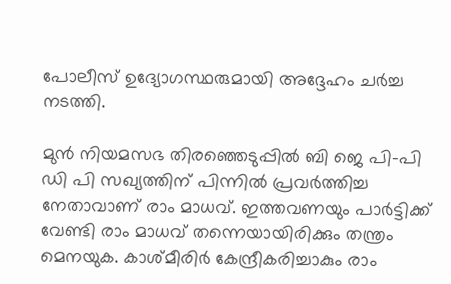പോലീസ് ഉദ്യോഗസ്ഥരുമായി അദ്ദേഹം ചർച്ച നടത്തി.

മുൻ നിയമസഭ തിരഞ്ഞെടുപ്പിൽ ബി ജെ പി-പി ഡി പി സഖ്യത്തിന് പിന്നിൽ പ്രവർത്തിച്ച നേതാവാണ് രാം മാധവ്. ഇത്തവണയും പാർട്ടിക്ക് വേണ്ടി രാം മാധവ് തന്നെയായിരിക്കും തന്ത്രം മെനയുക. കാശ്മീരിർ കേന്ദ്രീകരിച്ചാകും രാം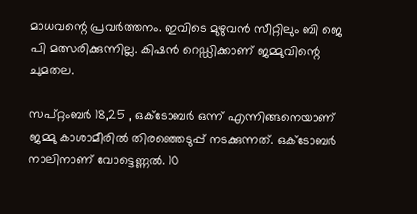മാധവന്റെ പ്രവർത്തനം. ഇവിടെ മുഴുവൻ സീറ്റിലും ബി ജെ പി മത്സരിക്കുന്നില്ല. കിഷൻ റെഡ്ഡിക്കാണ് ജമ്മുവിന്റെ ചുമതല.

സപ്റ്റംബർ 18,25 , ഒക്ടോബർ ഒന്ന് എന്നിങ്ങനെയാണ് ജമ്മു കാശാമീരിൽ തിരഞ്ഞെടുപ്പ് നടക്കുന്നത്. ഒക്ടോബർ നാലിനാണ് വോട്ടെണ്ണൽ. 10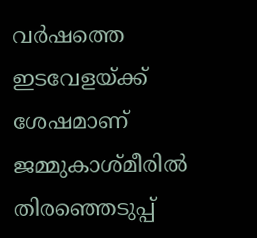വർഷത്തെ ഇടവേളയ്ക്ക് ശേഷമാണ് ജമ്മുകാശ്മീരിൽ തിരഞ്ഞെടുപ്പ്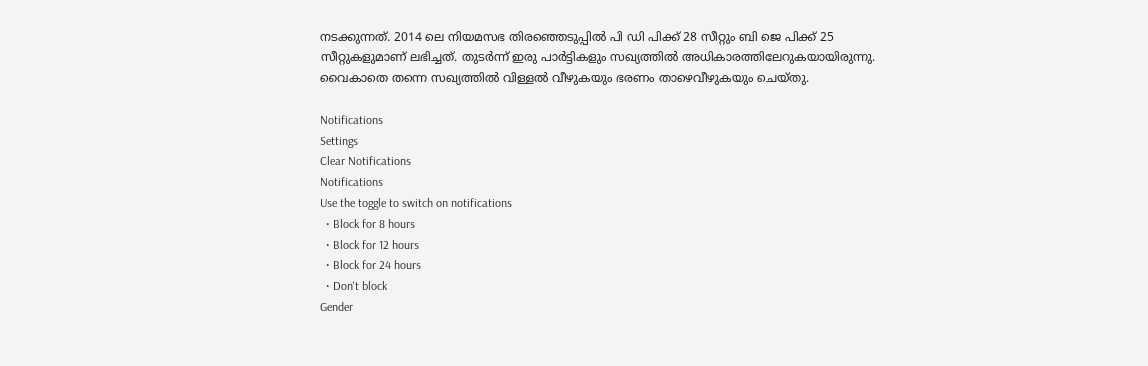നടക്കുന്നത്. 2014 ലെ നിയമസഭ തിരഞ്ഞെടുപ്പിൽ പി ഡി പിക്ക് 28 സീറ്റും ബി ജെ പിക്ക് 25 സീറ്റുകളുമാണ് ലഭിച്ചത്. തുടർന്ന് ഇരു പാർട്ടികളും സഖ്യത്തിൽ അധികാരത്തിലേറുകയായിരുന്നു. വൈകാതെ തന്നെ സഖ്യത്തിൽ വിള്ളൽ വീഴുകയും ഭരണം താഴെവീഴുകയും ചെയ്തു.

Notifications
Settings
Clear Notifications
Notifications
Use the toggle to switch on notifications
  • Block for 8 hours
  • Block for 12 hours
  • Block for 24 hours
  • Don't block
Gender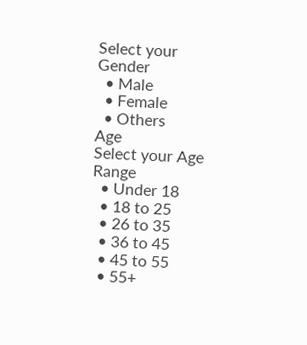Select your Gender
  • Male
  • Female
  • Others
Age
Select your Age Range
  • Under 18
  • 18 to 25
  • 26 to 35
  • 36 to 45
  • 45 to 55
  • 55+